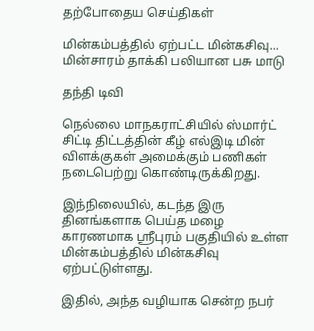தற்போதைய செய்திகள்

மின்கம்பத்தில் ஏற்பட்ட மின்கசிவு... மின்சாரம் தாக்கி பலியான பசு மாடு

தந்தி டிவி

நெல்லை மாநகராட்சியில் ஸ்மார்ட் சிட்டி திட்டத்தின் கீழ் எல்இடி மின் விளக்குகள் அமைக்கும் பணிகள் நடைபெற்று கொண்டிருக்கிறது.

இந்நிலையில், கடந்த இரு தினங்களாக பெய்த மழை காரணமாக ஸ்ரீபுரம் பகுதியில் உள்ள மின்கம்பத்தில் மின்கசிவு ஏற்பட்டுள்ளது.

இதில், அந்த வழியாக சென்ற நபர்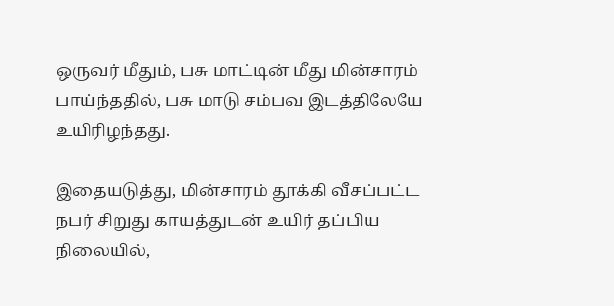ஒருவர் மீதும், பசு மாட்டின் மீது மின்சாரம் பாய்ந்ததில், பசு மாடு சம்பவ இடத்திலேயே உயிரிழந்தது.

இதையடுத்து, மின்சாரம் தூக்கி வீசப்பட்ட நபர் சிறுது காயத்துடன் உயிர் தப்பிய நிலையில்,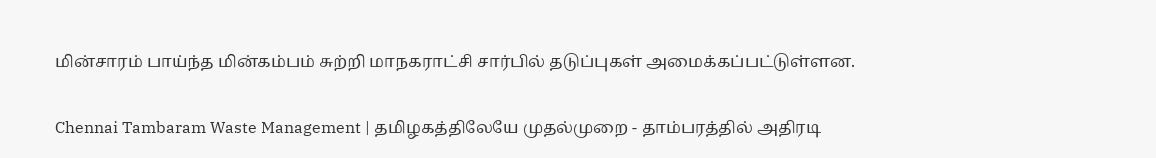மின்சாரம் பாய்ந்த மின்கம்பம் சுற்றி மாநகராட்சி சார்பில் தடுப்புகள் அமைக்கப்பட்டுள்ளன.

Chennai Tambaram Waste Management | தமிழகத்திலேயே முதல்முறை - தாம்பரத்தில் அதிரடி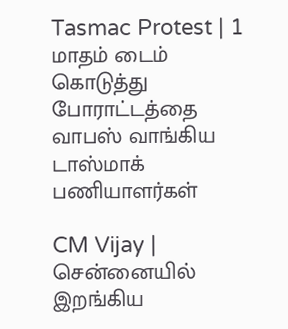Tasmac Protest | 1 மாதம் டைம் கொடுத்து போராட்டத்தை வாபஸ் வாங்கிய டாஸ்மாக் பணியாளர்கள்

CM Vijay | சென்னையில் இறங்கிய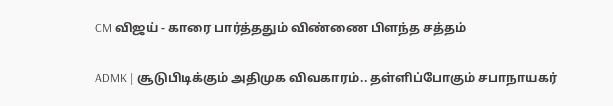CM விஜய் - காரை பார்த்ததும் விண்ணை பிளந்த சத்தம்

ADMK | சூடுபிடிக்கும் அதிமுக விவகாரம்.. தள்ளிப்போகும் சபாநாயகர்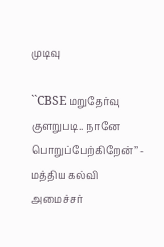முடிவு

``CBSE மறுதேர்வு குளறுபடி.. நானே பொறுப்பேற்கிறேன்’’ - மத்திய கல்வி அமைச்சர்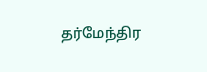தர்மேந்திர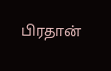பிரதான்